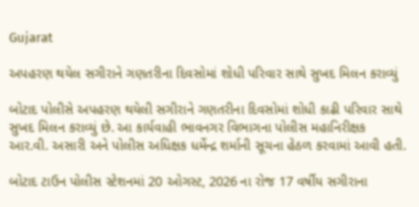Gujarat

અપહરણ થયેલ સગીરાને ગણતરીના દિવસોમાં શોધી પરિવાર સાથે સુખદ મિલન કરાવ્યું

બોટાદ પોલીસે અપહરણ થયેલી સગીરાને ગણતરીના દિવસોમાં શોધી કાઢી પરિવાર સાથે સુખદ મિલન કરાવ્યું છે. આ કાર્યવાહી ભાવનગર વિભાગના પોલીસ મહાનિરીક્ષક આર.વી. અસારી અને પોલીસ અધિક્ષક ધર્મેન્દ્ર શર્માની સૂચના હેઠળ કરવામાં આવી હતી.

બોટાદ ટાઉન પોલીસ સ્ટેશનમાં 20 ઓગસ્ટ, 2026 ના રોજ 17 વર્ષીય સગીરાના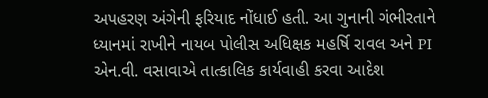અપહરણ અંગેની ફરિયાદ નોંધાઈ હતી. આ ગુનાની ગંભીરતાને ધ્યાનમાં રાખીને નાયબ પોલીસ અધિક્ષક મહર્ષિ રાવલ અને PI એન.વી. વસાવાએ તાત્કાલિક કાર્યવાહી કરવા આદેશ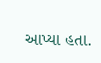આપ્યા હતા.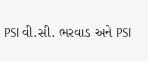PSI વી.સી. ભરવાડ અને PSI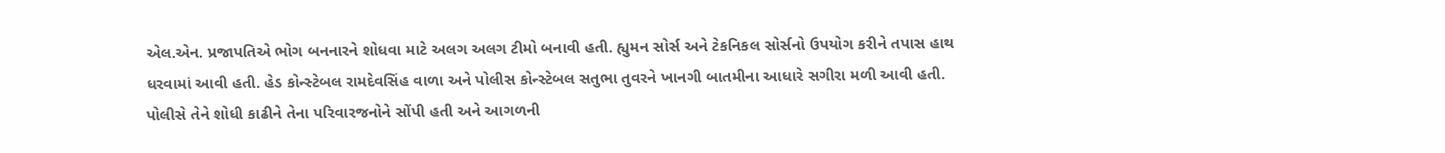એલ.એન. પ્રજાપતિએ ભોગ બનનારને શોધવા માટે અલગ અલગ ટીમો બનાવી હતી. હ્યુમન સોર્સ અને ટેકનિકલ સોર્સનો ઉપયોગ કરીને તપાસ હાથ ધરવામાં આવી હતી. હેડ કોન્સ્ટેબલ રામદેવસિંહ વાળા અને પોલીસ કોન્સ્ટેબલ સતુભા તુવરને ખાનગી બાતમીના આધારે સગીરા મળી આવી હતી. પોલીસે તેને શોધી કાઢીને તેના પરિવારજનોને સોંપી હતી અને આગળની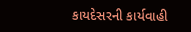કાયદેસરની કાર્યવાહી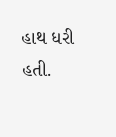હાથ ધરી હતી.